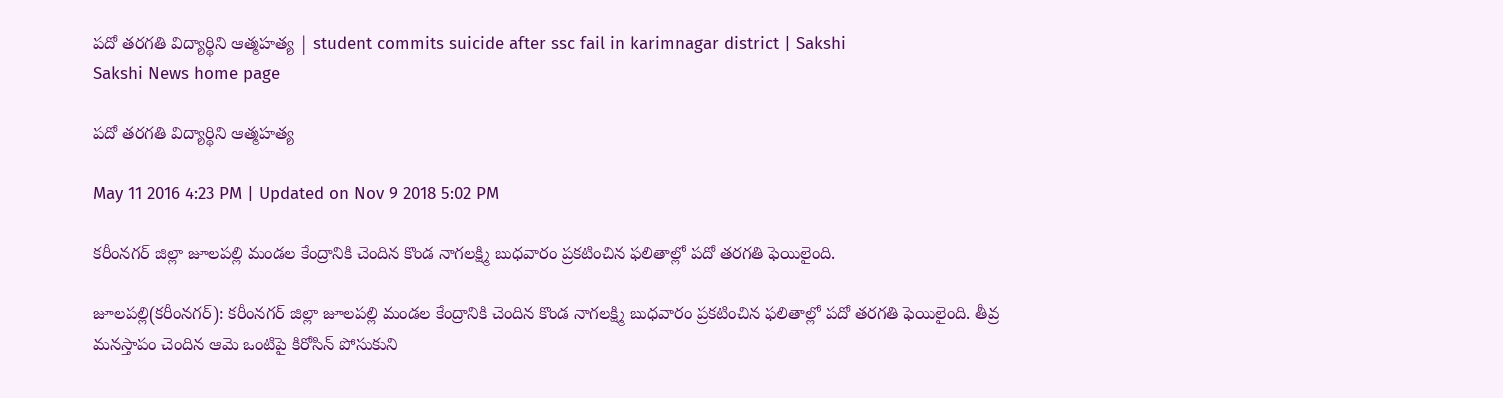పదో తరగతి విద్యార్థిని ఆత్మహత్య | student commits suicide after ssc fail in karimnagar district | Sakshi
Sakshi News home page

పదో తరగతి విద్యార్థిని ఆత్మహత్య

May 11 2016 4:23 PM | Updated on Nov 9 2018 5:02 PM

కరీంనగర్ జిల్లా జూలపల్లి మండల కేంద్రానికి చెందిన కొండ నాగలక్ష్మి బుధవారం ప్రకటించిన ఫలితాల్లో పదో తరగతి ఫెయిలైంది.

జూలపల్లి(కరీంనగర్): కరీంనగర్ జిల్లా జూలపల్లి మండల కేంద్రానికి చెందిన కొండ నాగలక్ష్మి బుధవారం ప్రకటించిన ఫలితాల్లో పదో తరగతి ఫెయిలైంది. తీవ్ర మనస్తాపం చెందిన ఆమె ఒంటిపై కిరోసిన్ పోసుకుని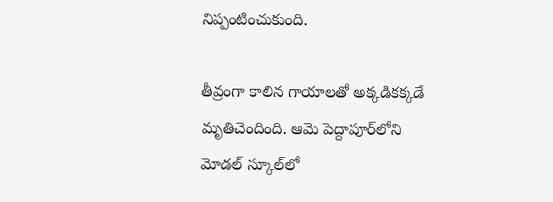నిప్పంటించుకుంది.

తీవ్రంగా కాలిన గాయాలతో అక్కడికక్కడే మృతిచెందింది. ఆమె పెద్దాపూర్‌లోని మోడల్ స్కూల్‌లో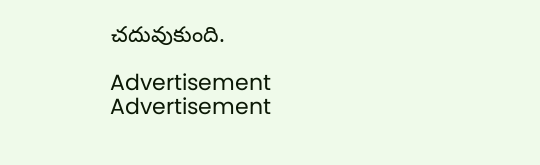చదువుకుంది.

Advertisement
Advertisement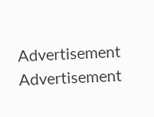Advertisement
Advertisement